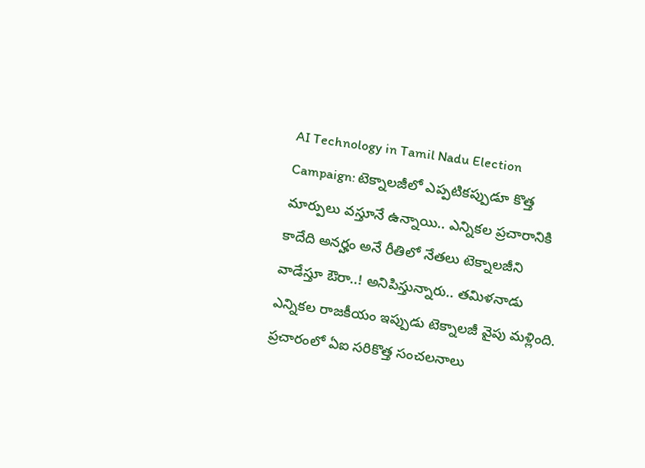AI Technology in Tamil Nadu Election Campaign: టెక్నాలజీలో ఎప్పటికప్పుడూ కొత్త మార్పులు వస్తూనే ఉన్నాయి.. ఎన్నికల ప్రచారానికి కాదేది అనర్హం అనే రీతిలో నేతలు టెక్నాలజీని వాడేస్తూ ఔరా..! అనిపిస్తున్నారు.. తమిళనాడు ఎన్నికల రాజకీయం ఇప్పుడు టెక్నాలజీ వైపు మళ్లింది. ప్రచారంలో ఏఐ సరికొత్త సంచలనాలు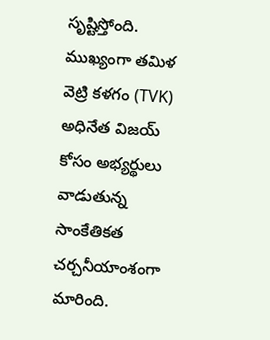సృష్టిస్తోంది. ముఖ్యంగా తమిళ వెట్రి కళగం (TVK) అధినేత విజయ్ కోసం అభ్యర్థులు వాడుతున్న సాంకేతికత చర్చనీయాంశంగా మారింది.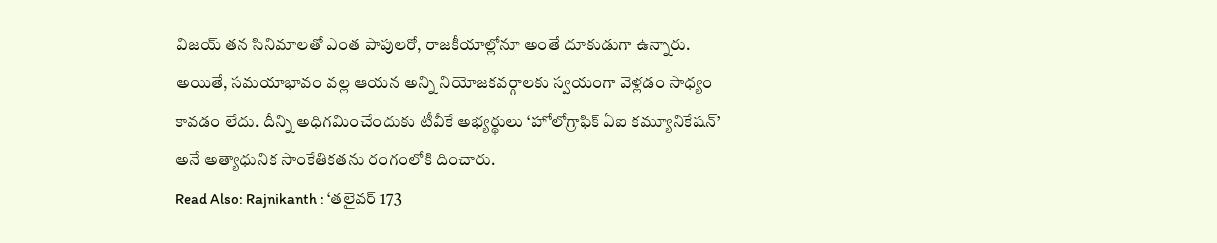విజయ్ తన సినిమాలతో ఎంత పాపులరో, రాజకీయాల్లోనూ అంతే దూకుడుగా ఉన్నారు. అయితే, సమయాభావం వల్ల ఆయన అన్ని నియోజకవర్గాలకు స్వయంగా వెళ్లడం సాధ్యం కావడం లేదు. దీన్ని అధిగమించేందుకు టీవీకే అభ్యర్థులు ‘హోలోగ్రాఫిక్ ఏఐ కమ్యూనికేషన్’ అనే అత్యాధునిక సాంకేతికతను రంగంలోకి దించారు.
Read Also: Rajnikanth : ‘తలైవర్ 173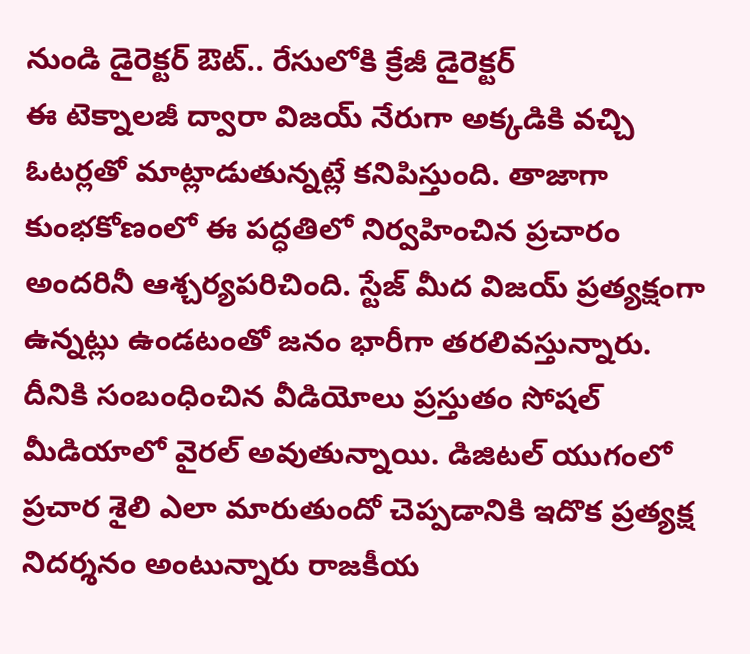నుండి డైరెక్టర్ ఔట్.. రేసులోకి క్రేజీ డైరెక్టర్
ఈ టెక్నాలజీ ద్వారా విజయ్ నేరుగా అక్కడికి వచ్చి ఓటర్లతో మాట్లాడుతున్నట్లే కనిపిస్తుంది. తాజాగా కుంభకోణంలో ఈ పద్ధతిలో నిర్వహించిన ప్రచారం అందరినీ ఆశ్చర్యపరిచింది. స్టేజ్ మీద విజయ్ ప్రత్యక్షంగా ఉన్నట్లు ఉండటంతో జనం భారీగా తరలివస్తున్నారు. దీనికి సంబంధించిన వీడియోలు ప్రస్తుతం సోషల్ మీడియాలో వైరల్ అవుతున్నాయి. డిజిటల్ యుగంలో ప్రచార శైలి ఎలా మారుతుందో చెప్పడానికి ఇదొక ప్రత్యక్ష నిదర్శనం అంటున్నారు రాజకీయ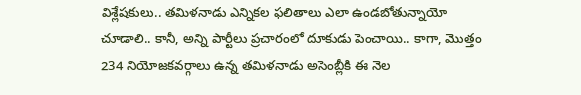విశ్లేషకులు.. తమిళనాడు ఎన్నికల ఫలితాలు ఎలా ఉండబోతున్నాయో చూడాలి.. కానీ, అన్ని పార్టీలు ప్రచారంలో దూకుడు పెంచాయి.. కాగా, మొత్తం 234 నియోజకవర్గాలు ఉన్న తమిళనాడు అసెంబ్లీకి ఈ నెల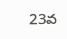23వ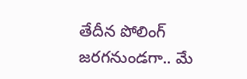తేదీన పోలింగ్ జరగనుండగా.. మే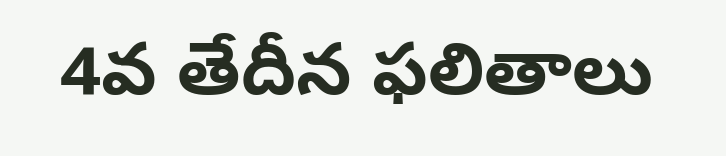4వ తేదీన ఫలితాలు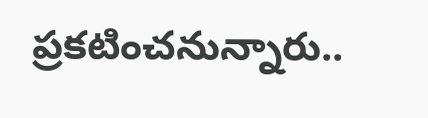ప్రకటించనున్నారు..